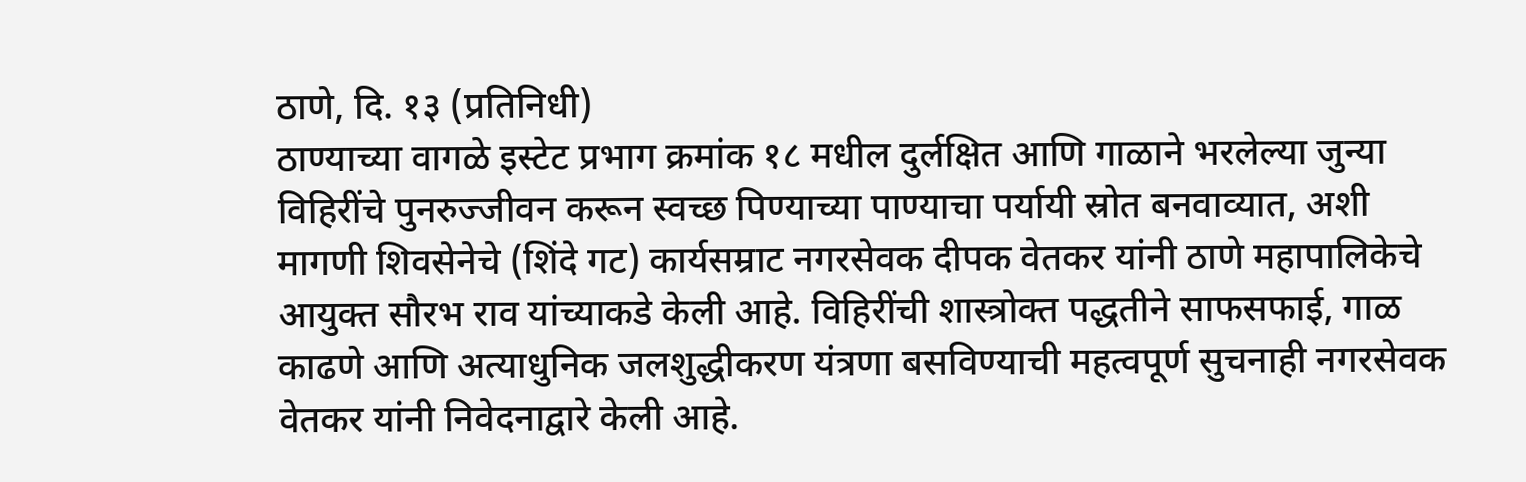ठाणे, दि. १३ (प्रतिनिधी)
ठाण्याच्या वागळे इस्टेट प्रभाग क्रमांक १८ मधील दुर्लक्षित आणि गाळाने भरलेल्या जुन्या विहिरींचे पुनरुज्जीवन करून स्वच्छ पिण्याच्या पाण्याचा पर्यायी स्रोत बनवाव्यात, अशी मागणी शिवसेनेचे (शिंदे गट) कार्यसम्राट नगरसेवक दीपक वेतकर यांनी ठाणे महापालिकेचे आयुक्त सौरभ राव यांच्याकडे केली आहे. विहिरींची शास्त्रोक्त पद्धतीने साफसफाई, गाळ काढणे आणि अत्याधुनिक जलशुद्धीकरण यंत्रणा बसविण्याची महत्वपूर्ण सुचनाही नगरसेवक वेतकर यांनी निवेदनाद्वारे केली आहे.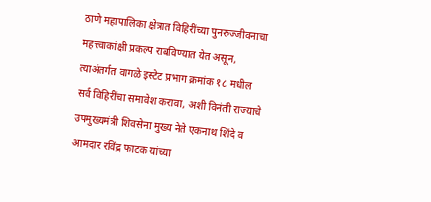ठाणे महापालिका क्षेत्रात विहिरींच्या पुनरुज्जीवनाचा महत्त्वाकांक्षी प्रकल्प राबविण्यात येत असून, त्याअंतर्गत वागळे इस्टेट प्रभाग क्रमांक १८ मधील सर्व विहिरींचा समावेश करावा, अशी विनंती राज्याचे उपमुख्यमंत्री शिवसेना मुख्य नेते एकनाथ शिंदे व आमदार रविंद्र फाटक यांच्या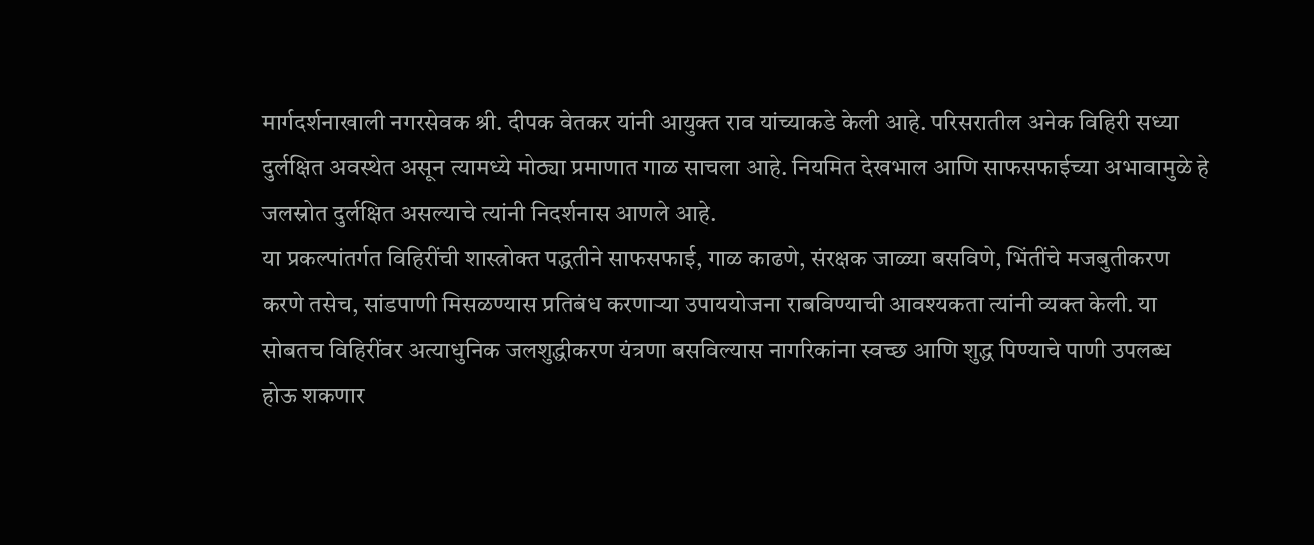मार्गदर्शनाखाली नगरसेवक श्री. दीपक वेतकर यांनी आयुक्त राव यांच्याकडे केली आहे. परिसरातील अनेक विहिरी सध्या दुर्लक्षित अवस्थेत असून त्यामध्ये मोठ्या प्रमाणात गाळ साचला आहे. नियमित देखभाल आणि साफसफाईच्या अभावामुळे हे जलस्रोत दुर्लक्षित असल्याचे त्यांनी निदर्शनास आणले आहे.
या प्रकल्पांतर्गत विहिरींची शास्त्रोक्त पद्धतीने साफसफाई, गाळ काढणे, संरक्षक जाळ्या बसविणे, भिंतींचे मजबुतीकरण करणे तसेच, सांडपाणी मिसळण्यास प्रतिबंध करणाऱ्या उपाययोजना राबविण्याची आवश्यकता त्यांनी व्यक्त केली. या सोबतच विहिरींवर अत्याधुनिक जलशुद्धीकरण यंत्रणा बसविल्यास नागरिकांना स्वच्छ आणि शुद्ध पिण्याचे पाणी उपलब्ध होऊ शकणार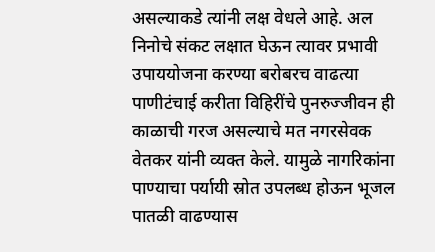असल्याकडे त्यांनी लक्ष वेधले आहे. अल निनोचे संकट लक्षात घेऊन त्यावर प्रभावी उपाययोजना करण्या बरोबरच वाढत्या पाणीटंचाई करीता विहिरींचे पुनरुज्जीवन ही काळाची गरज असल्याचे मत नगरसेवक वेतकर यांनी व्यक्त केले. यामुळे नागरिकांना पाण्याचा पर्यायी स्रोत उपलब्ध होऊन भूजल पातळी वाढण्यास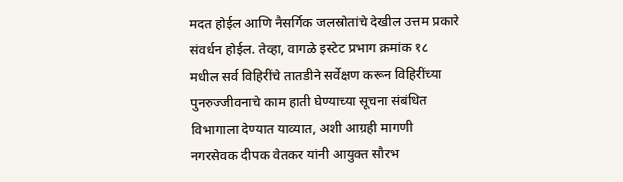मदत होईल आणि नैसर्गिक जलस्रोतांचे देखील उत्तम प्रकारे संवर्धन होईल. तेव्हा, वागळे इस्टेट प्रभाग क्रमांक १८ मधील सर्व विहिरींचे तातडीने सर्वेक्षण करून विहिरींच्या पुनरुज्जीवनाचे काम हाती घेण्याच्या सूचना संबंधित विभागाला देण्यात याव्यात, अशी आग्रही मागणी नगरसेवक दीपक वेतकर यांनी आयुक्त सौरभ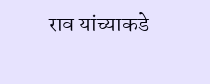राव यांच्याकडे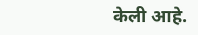केली आहे.